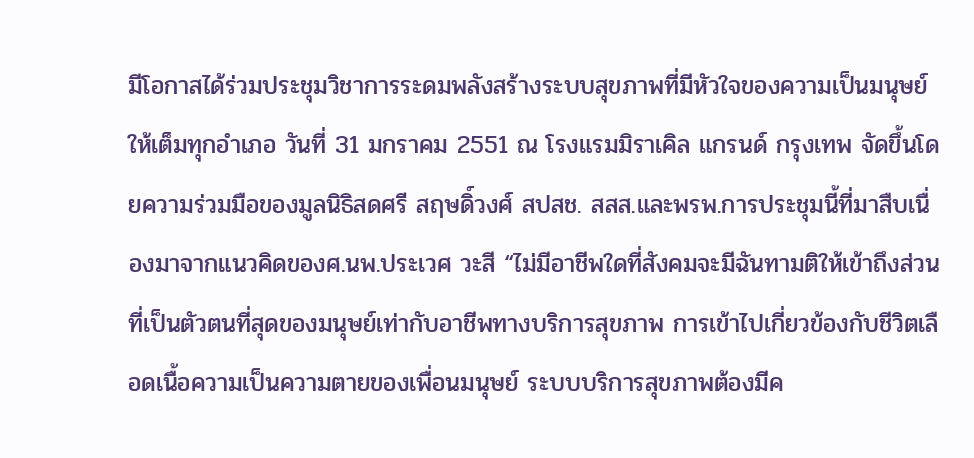มีโอกาสได้ร่วมประชุมวิชาการระดมพลังสร้างระบบสุขภาพที่มีหัวใจของความเป็นมนุษย์ให้เต็มทุกอำเภอ วันที่ 31 มกราคม 2551 ณ โรงแรมมิราเคิล แกรนด์ กรุงเทพ จัดขึ้นโดยความร่วมมือของมูลนิธิสดศรี สฤษดิ์วงศ์ สปสช. สสส.และพรพ.การประชุมนี้ที่มาสืบเนื่องมาจากแนวคิดของศ.นพ.ประเวศ วะสี “ไม่มีอาชีพใดที่สังคมจะมีฉันทามติให้เข้าถึงส่วนที่เป็นตัวตนที่สุดของมนุษย์เท่ากับอาชีพทางบริการสุขภาพ การเข้าไปเกี่ยวข้องกับชีวิตเลือดเนื้อความเป็นความตายของเพื่อนมนุษย์ ระบบบริการสุขภาพต้องมีค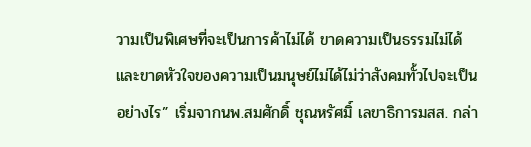วามเป็นพิเศษที่จะเป็นการค้าไม่ได้ ขาดความเป็นธรรมไม่ได้และขาดหัวใจของความเป็นมนุษย์ไม่ได้ไม่ว่าสังคมทั้วไปจะเป็นอย่างไร” เริ่มจากนพ.สมศักดิ์ ชุณหรัศมิ์ เลขาธิการมสส. กล่า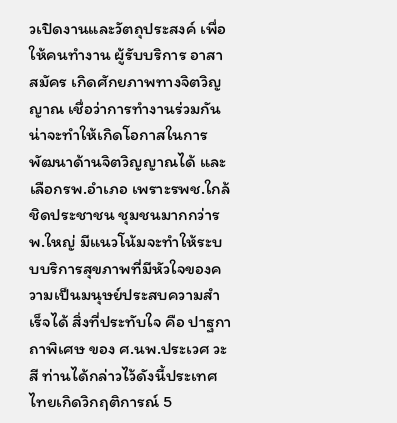วเปิดงานและวัตถุประสงค์ เพื่อให้คนทำงาน ผู้รับบริการ อาสาสมัคร เกิดศักยภาพทางจิตวิญญาณ เชื่อว่าการทำงานร่วมกันน่าจะทำให้เกิดโอกาสในการพัฒนาด้านจิตวิญญาณได้ และเลือกรพ.อำเภอ เพราะรพช.ใกล้ชิดประชาชน ชุมชนมากกว่ารพ.ใหญ่ มีแนวโน้มจะทำให้ระบบบริการสุขภาพที่มีหัวใจของความเป็นมนุษย์ประสบความสำเร็จได้ สิ่งที่ประทับใจ คือ ปาฐกาถาพิเศษ ของ ศ.นพ.ประเวศ วะสี ท่านได้กล่าวไว้ดังนี้ประเทศไทยเกิดวิกฤติการณ์ 5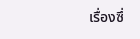เรื่องซึ่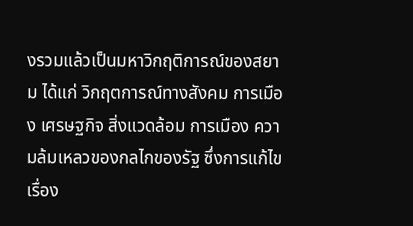งรวมแล้วเป็นมหาวิกฤติการณ์ของสยาม ได้แก่ วิกฤตการณ์ทางสังคม การเมือง เศรษฐกิจ สิ่งแวดล้อม การเมือง ความล้มเหลวของกลไกของรัฐ ซึ่งการแก้ไขเรื่อง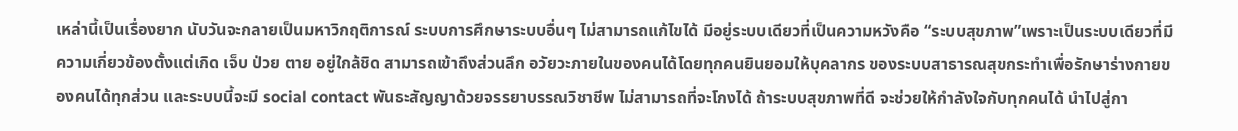เหล่านี้เป็นเรื่องยาก นับวันจะกลายเป็นมหาวิกฤติการณ์ ระบบการศึกษาระบบอื่นๆ ไม่สามารถแก้ไขได้ มีอยู่ระบบเดียวที่เป็นความหวังคือ “ระบบสุขภาพ”เพราะเป็นระบบเดียวที่มีความเกี่ยวข้องตั้งแต่เกิด เจ็บ ป่วย ตาย อยู่ใกล้ชิด สามารถเข้าถึงส่วนลึก อวัยวะภายในของคนได้โดยทุกคนยินยอมให้บุคลากร ของระบบสาธารณสุขกระทำเพื่อรักษาร่างกายของคนได้ทุกส่วน และระบบนี้จะมี social contact พันธะสัญญาด้วยจรรยาบรรณวิชาชีพ ไม่สามารถที่จะโกงได้ ถ้าระบบสุขภาพที่ดี จะช่วยให้กำลังใจกับทุกคนได้ นำไปสู่กา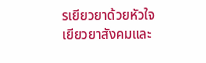รเยียวยาด้วยหัวใจ เยียวยาสังคมและ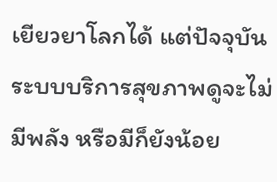เยียวยาโลกได้ แต่ปัจจุบันระบบบริการสุขภาพดูจะไม่มีพลัง หรือมีก็ยังน้อย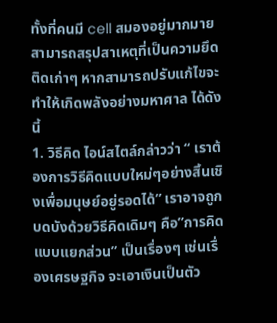ทั้งที่คนมี cell สมองอยู่มากมาย สามารถสรุปสาเหตุที่เป็นความยึดติดเก่าๆ หากสามารถปรับแก้ไขจะทำให้เกิดพลังอย่างมหาศาล ได้ดังนี้
1. วิธีคิด ไอน์สไตล์กล่าวว่า “ เราต้องการวิธีคิดแบบใหม่ๆอย่างสิ้นเชิงเพื่อมนุษย์อยู่รอดได้” เราอาจถูกบดบังด้วยวิธีคิดเดิมๆ คือ”การคิดแบบแยกส่วน” เป็นเรื่องๆ เช่นเรื่องเศรษฐกิจ จะเอาเงินเป็นตัว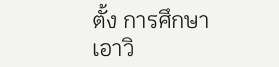ตั้ง การศึกษาเอาวิ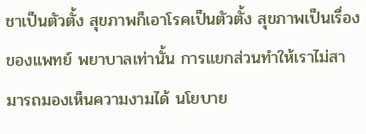ชาเป็นตัวตั้ง สุขภาพก็เอาโรคเป็นตัวตั้ง สุขภาพเป็นเรื่องของแพทย์ พยาบาลเท่านั้น การแยกส่วนทำให้เราไม่สามารถมองเห็นความงามได้ นโยบาย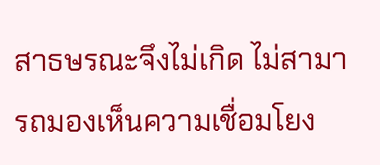สาธษรณะจึงไม่เกิด ไม่สามารถมองเห็นความเชื่อมโยง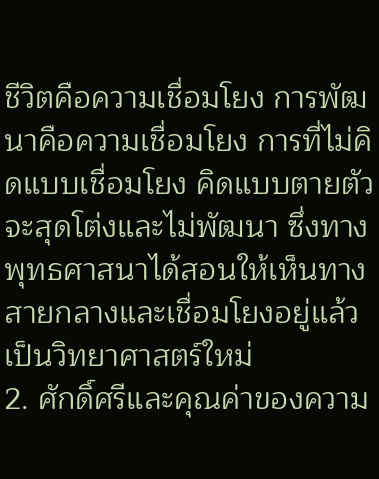ชีวิตคือความเชื่อมโยง การพัฒนาคือความเชื่อมโยง การที่ไม่คิดแบบเชื่อมโยง คิดแบบตายตัว จะสุดโต่งและไม่พัฒนา ซึ่งทางพุทธศาสนาได้สอนให้เห็นทางสายกลางและเชื่อมโยงอยู่แล้ว เป็นวิทยาศาสตร์ใหม่
2. ศักดิ์ศรีและคุณค่าของความ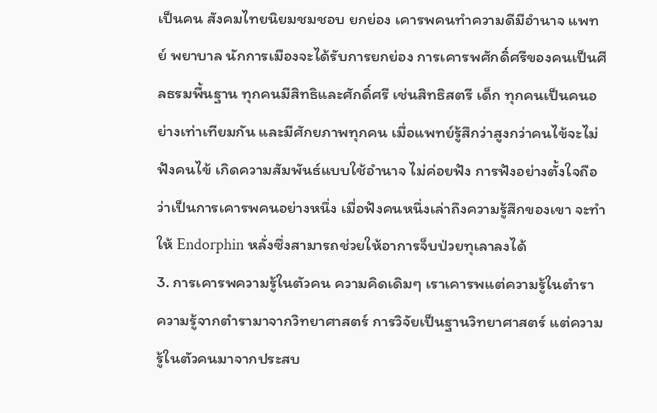เป็นคน สังคมไทยนิยมชมชอบ ยกย่อง เคารพคนทำความดีมีอำนาจ แพทย์ พยาบาล นักการเมืองจะได้รับการยกย่อง การเคารพศักดิ์ศรีของคนเป็นศีลธรมพื้นฐาน ทุกคนมีสิทธิและศักดิ์ศรี เช่นสิทธิสตรี เด็ก ทุกคนเป็นคนอย่างเท่าเทียมกัน และมีศักยภาพทุกคน เมื่อแพทย์รู้สึกว่าสูงกว่าคนไข้จะไม่ฟังคนไข้ เกิดความสัมพันธ์แบบใช้อำนาจ ไม่ค่อยฟัง การฟังอย่างตั้งใจถือว่าเป็นการเคารพคนอย่างหนึ่ง เมื่อฟังคนหนึ่งเล่าถึงความรู้สึกของเขา จะทำให้ Endorphin หลั่งซึ่งสามารถช่วยให้อาการจ็บป่วยทุเลาลงได้
3. การเคารพความรู้ในตัวคน ความคิดเดิมๆ เราเคารพแต่ความรู้ในตำรา ความรู้จากตำรามาจากวิทยาศาสตร์ การวิจัยเป็นฐานวิทยาศาสตร์ แต่ความรู้ในตัวคนมาจากประสบ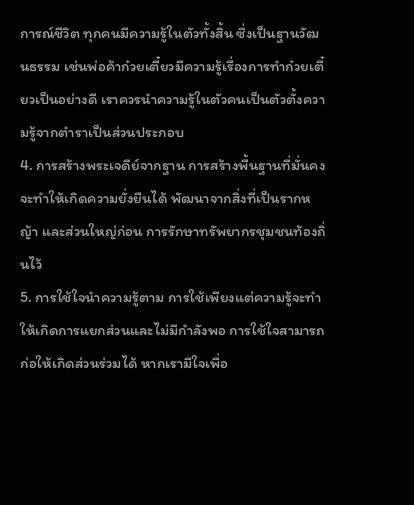การณ์ชีวิต ทุกคนมีความรู้ในตัวทั้งสิ้น ซึ่งเป็นฐานวัฒนธรรม เช่นพ่อค้าก๋วยเตี๋ยวมีความรู้เรื่องการทำก๋วยเตี๋ยวเป็นอย่างดี เราควรนำความรู้ในตัวคนเป็นตัวตั้งความรู้จากตำราเป็นส่วนประกอบ
4. การสร้างพระเจดีย์จากฐาน การสร้างพื้นฐานที่มั่นคงจะทำให้เกิดความยั่งยืนได้ พัฒนาจากสิ่งที่เป็นรากหญ้า และส่วนใหญ่ก่อน การรักษาทรัพยากรชุมชนท้องถิ่นไว้
5. การใช้ใจนำความรู้ตาม การใช้เพียงแต่ความรู้จะทำให้เกิดการแยกส่วนและไม่มีกำลังพอ การใช้ใจสามารถก่อให้เกิดส่วนร่วมได้ หากเรามีใจเพื่อ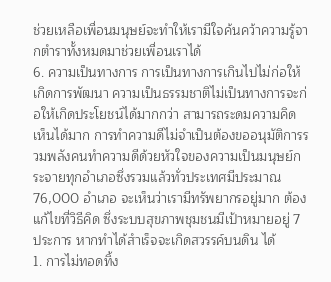ช่วยเหลือเพื่อนมนุษย์จะทำให้เรามีใจค้นคว้าความรู้จากตำราทั้งหมดมาช่วยเพื่อนเราได้
6. ความเป็นทางการ การเป็นทางการเกินไปไม่ก่อให้เกิดการพัฒนา ความเป็นธรรมชาติไม่เป็นทางการจะก่อให้เกิดประโยชน์ได้มากกว่า สามารถระดมความคิดเห็นได้มาก การทำความดีไม่จำเป็นต้องขออนุมัติการรวมพลังคนทำความดีด้วยหัวใจของความเป็นมนุษย์กระจายทุกอำเภอซึ่งรวมแล้วทั่วประเทศมีประมาณ 76,000 อำเภอ จะเห็นว่าเรามีทรัพยากรอยู่มาก ต้องแก้ไขที่วิธีคิด ซึ่งระบบสุขภาพชุมชนมีเป้าหมายอยู่ 7 ประการ หากทำได้สำเร็จจะเกิดสวรรค์บนดิน ได้
1. การไม่ทอดทิ้ง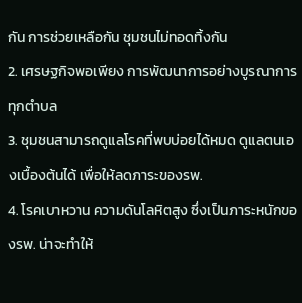กัน การช่วยเหลือกัน ชุมชนไม่ทอดทิ้งกัน
2. เศรษฐกิจพอเพียง การพัฒนาการอย่างบูรณาการทุกตำบล
3. ชุมชนสามารถดูแลโรคที่พบบ่อยได้หมด ดูแลตนเองเบื้องต้นได้ เพื่อให้ลดภาระของรพ.
4. โรคเบาหวาน ความดันโลหิตสูง ซึ่งเป็นภาระหนักของรพ. น่าจะทำให้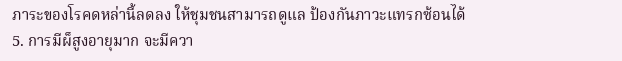ภาระของโรคดหล่านี้ลดลง ให้ชุมชนสามารถดูแล ป้องกันภาวะแทรกซ้อนได้
5. การมีผ็สูงอายุมาก จะมีควา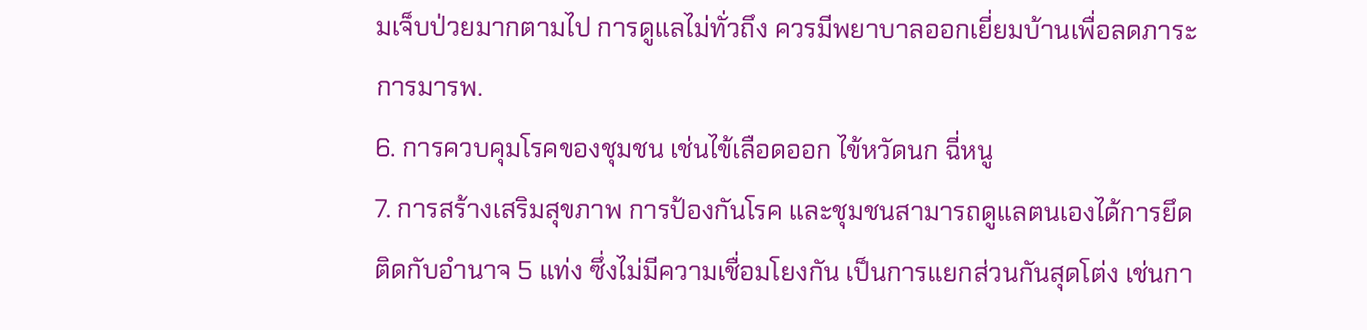มเจ็บป่วยมากตามไป การดูแลไม่ทั่วถึง ควรมีพยาบาลออกเยี่ยมบ้านเพื่อลดภาระการมารพ.
6. การควบคุมโรคของชุมชน เช่นไข้เลือดออก ไข้หวัดนก ฉี่หนู
7. การสร้างเสริมสุขภาพ การป้องกันโรค และชุมชนสามารถดูแลตนเองได้การยึดติดกับอำนาจ 5 แท่ง ซึ่งไม่มีความเชื่อมโยงกัน เป็นการแยกส่วนกันสุดโต่ง เช่นกา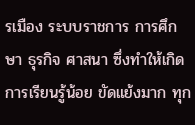รเมือง ระบบราชการ การศึกษา ธุรกิจ ศาสนา ซึ่งทำให้เกิดการเรียนรู้น้อย ขัดแย้งมาก ทุก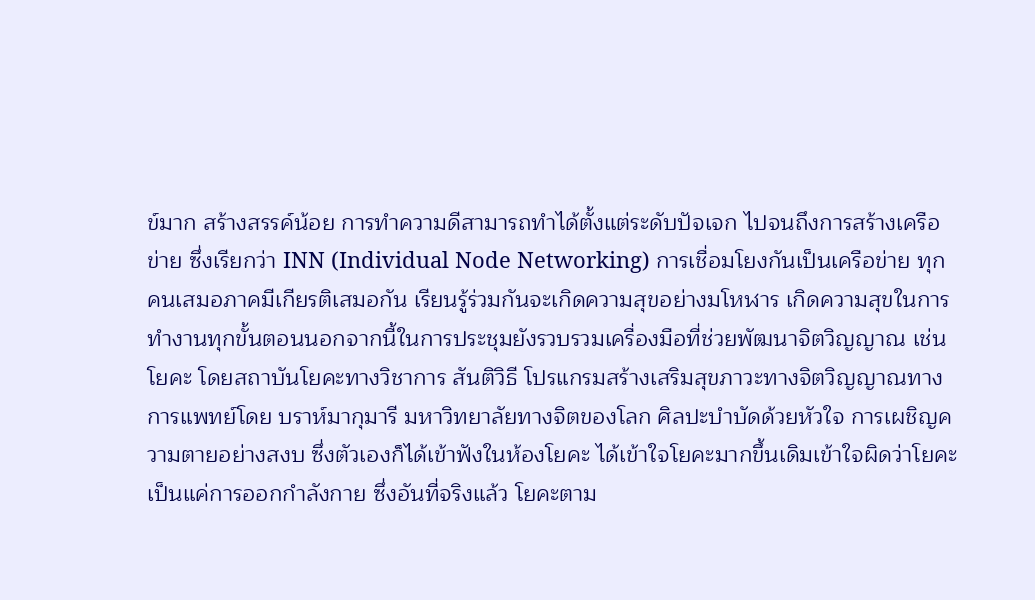ข์มาก สร้างสรรค์น้อย การทำความดีสามารถทำได้ตั้งแต่ระดับปัจเจก ไปจนถึงการสร้างเครือข่าย ซึ่งเรียกว่า INN (Individual Node Networking) การเชื่อมโยงกันเป็นเครือข่าย ทุกคนเสมอภาคมีเกียรติเสมอกัน เรียนรู้ร่วมกันจะเกิดความสุขอย่างมโหฬาร เกิดความสุขในการทำงานทุกขั้นตอนนอกจากนี้ในการประชุมยังรวบรวมเครื่องมือที่ช่วยพัฒนาจิตวิญญาณ เช่นโยคะ โดยสถาบันโยคะทางวิชาการ สันติวิธี โปรแกรมสร้างเสริมสุขภาวะทางจิตวิญญาณทางการแพทย์โดย บราห์มากุมารี มหาวิทยาลัยทางจิตของโลก ศิลปะบำบัดด้วยหัวใจ การเผชิญความตายอย่างสงบ ซึ่งตัวเองก็ได้เข้าฟังในห้องโยคะ ได้เข้าใจโยคะมากขึ้นเดิมเข้าใจผิดว่าโยคะเป็นแค่การออกกำลังกาย ซึ่งอันที่จริงแล้ว โยคะตาม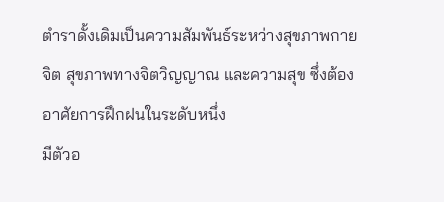ตำราดั้งเดิมเป็นความสัมพันธ์ระหว่างสุขภาพกาย จิต สุขภาพทางจิตวิญญาณ และความสุข ซึ่งต้องอาศัยการฝึกฝนในระดับหนึ่ง
มีตัวอ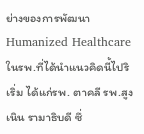ย่างของการพัฒนา Humanized Healthcare ในรพ.ที่ได้นำแนวคิดนี้ไปริเริ่ม ได้แก่รพ. ตาคลี รพ.สูงเนิน รามาธิบดี ซึ่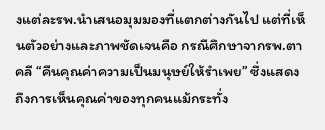งแต่ละรพ.นำเสนอมุมมองที่แตกต่างกันไป แต่ที่เห็นตัวอย่างและภาพชัดเจนคือ กรณีศึกษาจากรพ.ตาคลี “คืนคุณค่าความเป็นมนุษย์ให้รำเพย” ซึ่งแสดงถึงการเห็นคุณค่าของทุกคนแม้กระทั่ง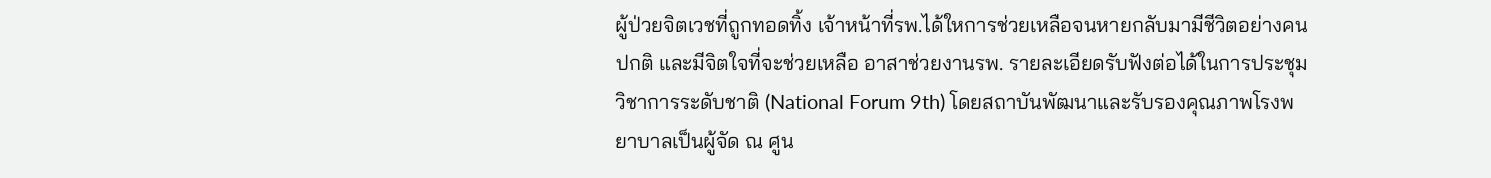ผู้ป่วยจิตเวชที่ถูกทอดทิ้ง เจ้าหน้าที่รพ.ได้ใหการช่วยเหลือจนหายกลับมามีชีวิตอย่างคนปกติ และมีจิตใจที่จะช่วยเหลือ อาสาช่วยงานรพ. รายละเอียดรับฟังต่อได้ในการประชุมวิชาการระดับชาติ (National Forum 9th) โดยสถาบันพัฒนาและรับรองคุณภาพโรงพยาบาลเป็นผู้จัด ณ ศูน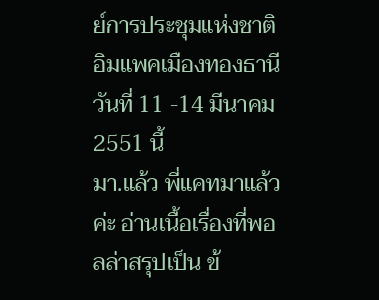ย์การประชุมแห่งชาติ อิมแพคเมืองทองธานี วันที่ 11 -14 มีนาคม 2551 นี้
มา.แล้ว พี่แคทมาแล้วค่ะ อ่านเนื้อเรื่องที่พอลล่าสรุปเป็น ข้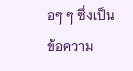อๆ ๆ ซึ่งเป็นข้อความ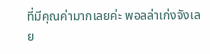ที่มีคุณค่ามากเลยค่ะ พอลล่าเก่งจังเลย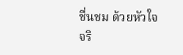ชื่นชม ด้วยหัวใจจริ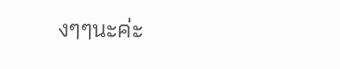งๆๆนะค่ะ